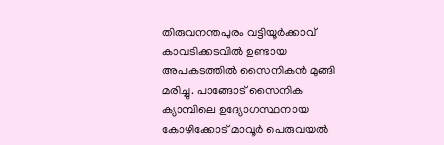തിരുവനന്തപുരം വട്ടിയൂർക്കാവ് കാവടിക്കടവിൽ ഉണ്ടായ അപകടത്തിൽ സൈനികൻ മുങ്ങി മരിച്ചു. പാങ്ങോട് സൈനിക ക്യാമ്പിലെ ഉദ്യോഗസ്ഥനായ കോഴിക്കോട് മാവൂർ പെരുവയൽ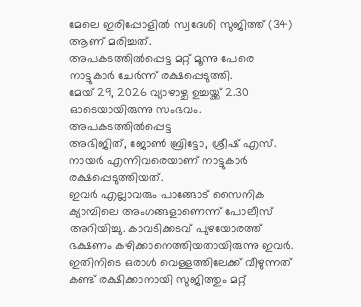മേലെ ഇരിപ്പോളിൽ സ്വദേശി സുജിത്ത് (34) ആണ് മരിച്ചത്.
അപകടത്തിൽപ്പെട്ട മറ്റ് മൂന്നു പേരെ നാട്ടുകാർ ചേർന്ന് രക്ഷപ്പെടുത്തി.
മേയ് 29, 2026 വ്യാഴാഴ്ച ഉച്ചയ്ക്ക് 2.30 ഓടെയായിരുന്നു സംഭവം. അപകടത്തിൽപ്പെട്ട
അഭിജിത്, ജോൺ ബ്രിട്ടോ, ശ്രീഷ് എസ്. നായർ എന്നിവരെയാണ് നാട്ടുകാർ രക്ഷപ്പെടുത്തിയത്.
ഇവർ എല്ലാവരും പാങ്ങോട് സൈനിക ക്യാമ്പിലെ അംഗങ്ങളാണെന്ന് പോലീസ് അറിയിച്ചു. കാവടിക്കടവ് പുഴയോരത്ത് ഭക്ഷണം കഴിക്കാനെത്തിയതായിരുന്നു ഇവർ.
ഇതിനിടെ ഒരാൾ വെള്ളത്തിലേക്ക് വീഴുന്നത് കണ്ട് രക്ഷിക്കാനായി സുജിത്തും മറ്റ്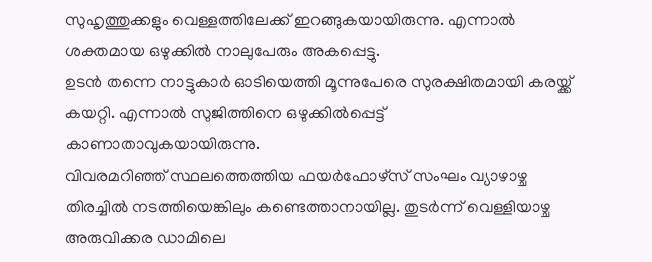സുഹൃത്തുക്കളും വെള്ളത്തിലേക്ക് ഇറങ്ങുകയായിരുന്നു. എന്നാൽ ശക്തമായ ഒഴുക്കിൽ നാലുപേരും അകപ്പെട്ടു.
ഉടൻ തന്നെ നാട്ടുകാർ ഓടിയെത്തി മൂന്നുപേരെ സുരക്ഷിതമായി കരയ്ക്ക് കയറ്റി. എന്നാൽ സുജിത്തിനെ ഒഴുക്കിൽപ്പെട്ട് കാണാതാവുകയായിരുന്നു.
വിവരമറിഞ്ഞ് സ്ഥലത്തെത്തിയ ഫയർഫോഴ്സ് സംഘം വ്യാഴാഴ്ച തിരച്ചിൽ നടത്തിയെങ്കിലും കണ്ടെത്താനായില്ല. തുടർന്ന് വെള്ളിയാഴ്ച അരുവിക്കര ഡാമിലെ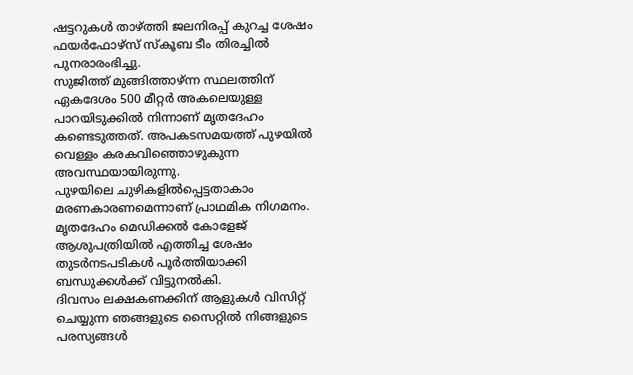ഷട്ടറുകൾ താഴ്ത്തി ജലനിരപ്പ് കുറച്ച ശേഷം ഫയർഫോഴ്സ് സ്കൂബ ടീം തിരച്ചിൽ പുനരാരംഭിച്ചു.
സുജിത്ത് മുങ്ങിത്താഴ്ന്ന സ്ഥലത്തിന് ഏകദേശം 500 മീറ്റർ അകലെയുള്ള പാറയിടുക്കിൽ നിന്നാണ് മൃതദേഹം കണ്ടെടുത്തത്. അപകടസമയത്ത് പുഴയിൽ വെള്ളം കരകവിഞ്ഞൊഴുകുന്ന അവസ്ഥയായിരുന്നു.
പുഴയിലെ ചുഴികളിൽപ്പെട്ടതാകാം മരണകാരണമെന്നാണ് പ്രാഥമിക നിഗമനം. മൃതദേഹം മെഡിക്കൽ കോളേജ് ആശുപത്രിയിൽ എത്തിച്ച ശേഷം തുടർനടപടികൾ പൂർത്തിയാക്കി ബന്ധുക്കൾക്ക് വിട്ടുനൽകി.
ദിവസം ലക്ഷകണക്കിന് ആളുകൾ വിസിറ്റ് ചെയ്യുന്ന ഞങ്ങളുടെ സൈറ്റിൽ നിങ്ങളുടെ പരസ്യങ്ങൾ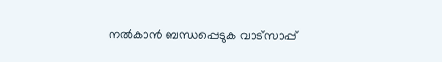നൽകാൻ ബന്ധപ്പെടുക വാട്സാപ്പ്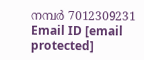നമ്പർ 7012309231 Email ID [email protected]